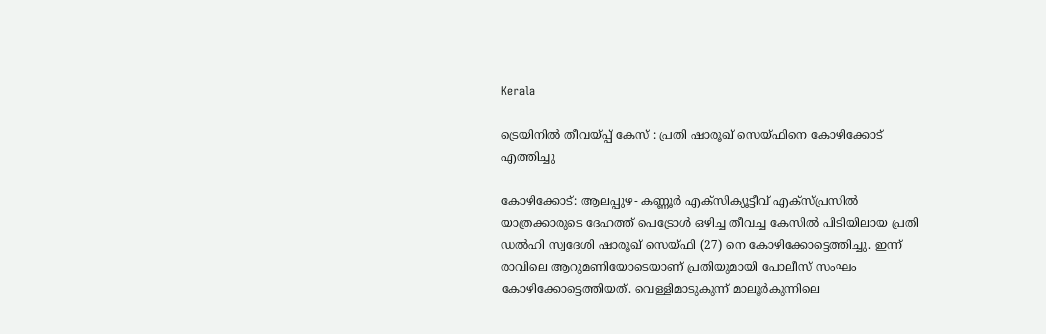Kerala

ട്രെയിനിൽ തീവയ്പ്പ് കേസ് : പ്രതി ഷാരൂഖ് സെയ്ഫിനെ കോഴിക്കോട് എത്തിച്ചു

കോഴിക്കോട്: ആലപ്പുഴ- കണ്ണൂര്‍ എക്‌സിക്യൂട്ടീവ് എക്‌സ്പ്രസില്‍ യാത്രക്കാരുടെ ദേഹത്ത് പെട്രോള്‍ ഒഴിച്ച തീവച്ച കേസില്‍ പിടിയിലായ പ്രതി ഡല്‍ഹി സ്വദേശി ഷാരൂഖ് സെയ്ഫി (27) നെ കോഴിക്കോട്ടെത്തിച്ചു. ഇന്ന് രാവിലെ ആറുമണിയോടെയാണ് പ്രതിയുമായി പോലീസ് സംഘം കോഴിക്കോട്ടെത്തിയത്. വെള്ളിമാടുകുന്ന് മാലൂര്‍കുന്നിലെ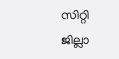സിറ്റി ജില്ലാ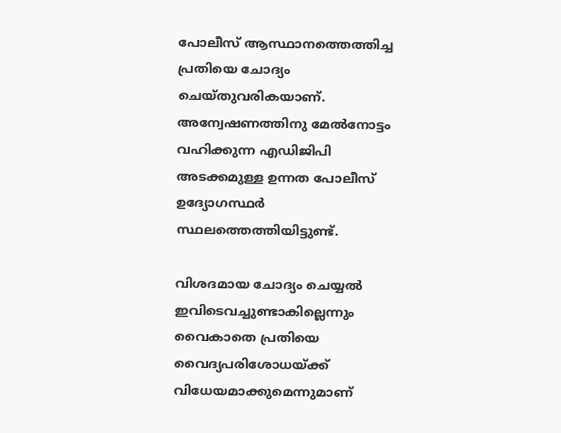പോലീസ് ആസ്ഥാനത്തെത്തിച്ച പ്രതിയെ ചോദ്യം ചെയ്തുവരികയാണ്. അന്വേഷണത്തിനു മേല്‍നോട്ടം വഹിക്കുന്ന എഡിജിപി അടക്കമുള്ള ഉന്നത പോലീസ് ഉദ്യോഗസ്ഥര്‍ സ്ഥലത്തെത്തിയിട്ടുണ്ട്.

വിശദമായ ചോദ്യം ചെയ്യല്‍ ഇവിടെവച്ചുണ്ടാകില്ലെന്നും വൈകാതെ പ്രതിയെ വൈദ്യപരിശോധയ്ക്ക് വിധേയമാക്കുമെന്നുമാണ്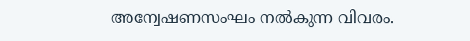അന്വേഷണസംഘം നല്‍കുന്ന വിവരം.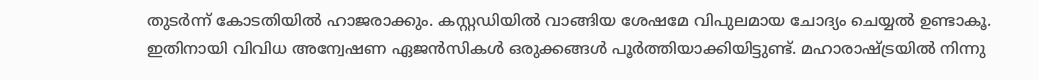തുടര്‍ന്ന് കോടതിയില്‍ ഹാജരാക്കും. കസ്റ്റഡിയില്‍ വാങ്ങിയ ശേഷമേ വിപുലമായ ചോദ്യം ചെയ്യല്‍ ഉണ്ടാകൂ. ഇതിനായി വിവിധ അന്വേഷണ ഏജന്‍സികള്‍ ഒരുക്കങ്ങള്‍ പൂര്‍ത്തിയാക്കിയിട്ടുണ്ട്. മഹാരാഷ്ട്രയില്‍ നിന്നു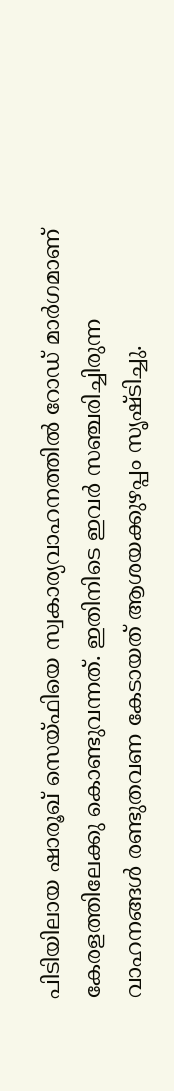പിടിയിലായ ഷാരൂഖ് സെയ്ഫിയെ സ്വകാര്യവാഹനത്തില്‍ റോഡ് മാര്‍ഗമാണ് കേരളത്തിലേക്കു കൊണ്ടുവന്നത്. ഇതിനിടെ ഇവര്‍ സഞ്ചരിച്ചിരുന്ന വാഹനങ്ങള്‍ രണ്ടുതവണ കേടായത് ആശയക്കുഴപ്പം സൃഷ്ടിച്ചു.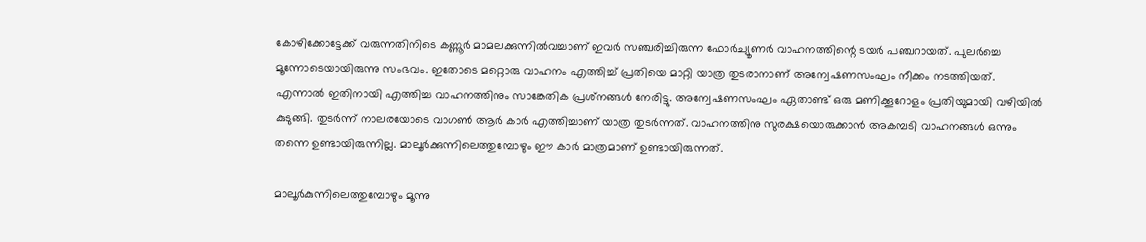കോഴിക്കോട്ടേക്ക് വരുന്നതിനിടെ കണ്ണൂര്‍ മാമലക്കുന്നില്‍വച്ചാണ് ഇവര്‍ സഞ്ചരിച്ചിരുന്ന ഫോര്‍ച്യൂണര്‍ വാഹനത്തിന്റെ ടയര്‍ പഞ്ചറായത്. പുലര്‍ച്ചെ മൂന്നോടെയായിരുന്നു സംഭവം. ഇതോടെ മറ്റൊരു വാഹനം എത്തിച്ച് പ്രതിയെ മാറ്റി യാത്ര തുടരാനാണ് അന്വേഷണസംഘം നീക്കം നടത്തിയത്. എന്നാല്‍ ഇതിനായി എത്തിച്ച വാഹനത്തിനും സാങ്കേതിക പ്രശ്‌നങ്ങള്‍ നേരിട്ടു. അന്വേഷണസംഘം ഏതാണ്ട് ഒരു മണിക്കൂറോളം പ്രതിയുമായി വഴിയില്‍ കുടുങ്ങി. തുടര്‍ന്ന് നാലരയോടെ വാഗണ്‍ ആര്‍ കാര്‍ എത്തിച്ചാണ് യാത്ര തുടര്‍ന്നത്. വാഹനത്തിനു സുരക്ഷയൊരുക്കാന്‍ അകമ്പടി വാഹനങ്ങള്‍ ഒന്നും തന്നെ ഉണ്ടായിരുന്നില്ല. മാലൂര്‍ക്കുന്നിലെത്തുമ്പോഴും ഈ കാര്‍ മാത്രമാണ് ഉണ്ടായിരുന്നത്.

മാലൂര്‍കുന്നിലെത്തുമ്പോഴും മൂന്നു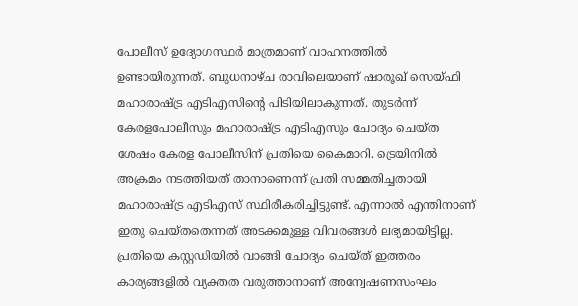പോലീസ് ഉദ്യോഗസ്ഥര്‍ മാത്രമാണ് വാഹനത്തില്‍ ഉണ്ടായിരുന്നത്. ബുധനാഴ്ച രാവിലെയാണ് ഷാരൂഖ് സെയ്ഫി മഹാരാഷ്ട്ര എടിഎസിന്റെ പിടിയിലാകുന്നത്. തുടര്‍ന്ന് കേരളപോലീസും മഹാരാഷ്ട്ര എടിഎസും ചോദ്യം ചെയ്ത ശേഷം കേരള പോലീസിന് പ്രതിയെ കൈമാറി. ട്രെയിനില്‍ അക്രമം നടത്തിയത് താനാണെന്ന് പ്രതി സമ്മതിച്ചതായി മഹാരാഷ്ട്ര എടിഎസ് സ്ഥിരീകരിച്ചിട്ടുണ്ട്. എന്നാല്‍ എന്തിനാണ് ഇതു ചെയ്തതെന്നത് അടക്കമുള്ള വിവരങ്ങള്‍ ലഭ്യമായിട്ടില്ല. പ്രതിയെ കസ്റ്റഡിയില്‍ വാങ്ങി ചോദ്യം ചെയ്ത് ഇത്തരം കാര്യങ്ങളില്‍ വ്യക്തത വരുത്താനാണ് അന്വേഷണസംഘം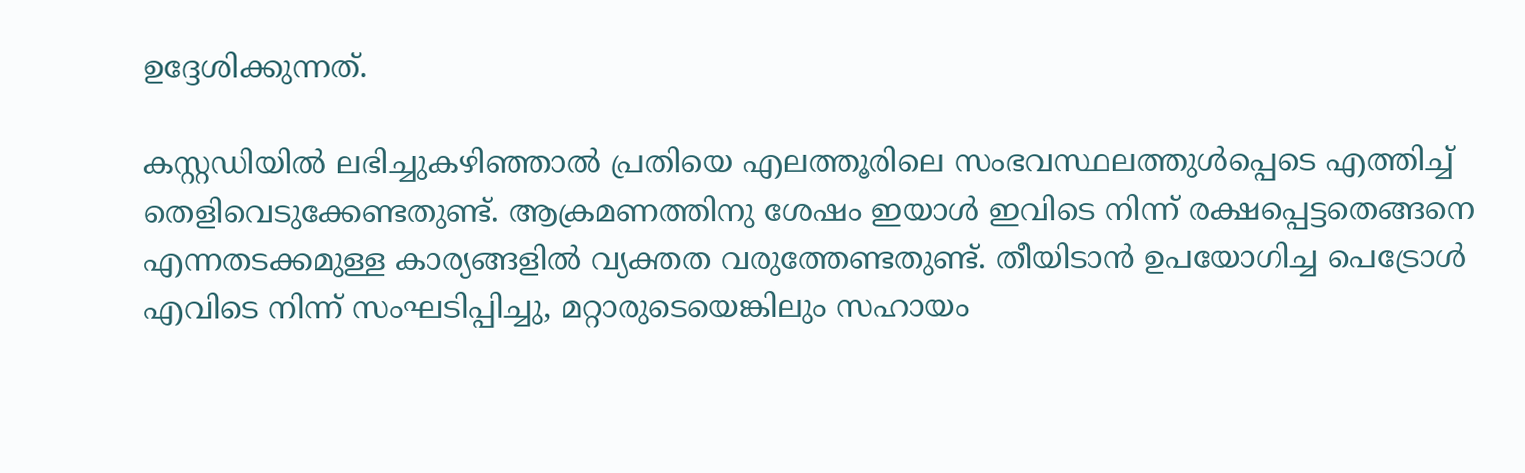ഉദ്ദേശിക്കുന്നത്.

കസ്റ്റഡിയില്‍ ലഭിച്ചുകഴിഞ്ഞാല്‍ പ്രതിയെ എലത്തൂരിലെ സംഭവസ്ഥലത്തുള്‍പ്പെടെ എത്തിച്ച് തെളിവെടുക്കേണ്ടതുണ്ട്. ആക്രമണത്തിനു ശേഷം ഇയാള്‍ ഇവിടെ നിന്ന് രക്ഷപ്പെട്ടതെങ്ങനെ എന്നതടക്കമുള്ള കാര്യങ്ങളില്‍ വ്യക്തത വരുത്തേണ്ടതുണ്ട്. തീയിടാന്‍ ഉപയോഗിച്ച പെട്രോള്‍ എവിടെ നിന്ന് സംഘടിപ്പിച്ചു, മറ്റാരുടെയെങ്കിലും സഹായം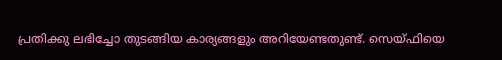പ്രതിക്കു ലഭിച്ചോ തുടങ്ങിയ കാര്യങ്ങളും അറിയേണ്ടതുണ്ട്. സെയ്ഫിയെ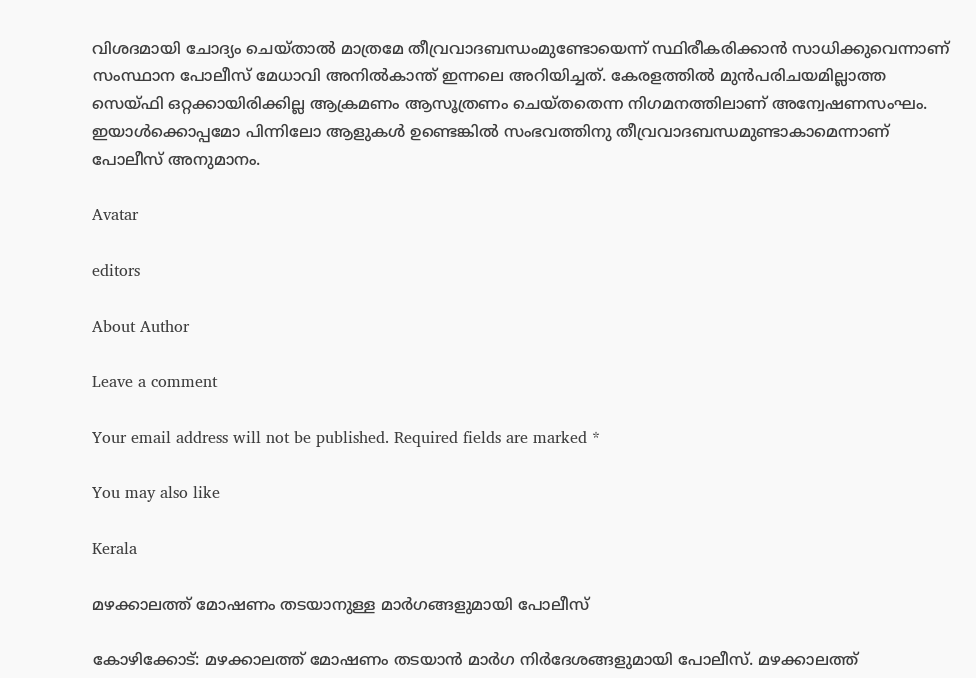വിശദമായി ചോദ്യം ചെയ്താല്‍ മാത്രമേ തീവ്രവാദബന്ധംമുണ്ടോയെന്ന് സ്ഥിരീകരിക്കാന്‍ സാധിക്കുവെന്നാണ് സംസ്ഥാന പോലീസ് മേധാവി അനില്‍കാന്ത് ഇന്നലെ അറിയിച്ചത്. കേരളത്തില്‍ മുന്‍പരിചയമില്ലാത്ത സെയ്ഫി ഒറ്റക്കായിരിക്കില്ല ആക്രമണം ആസൂത്രണം ചെയ്തതെന്ന നിഗമനത്തിലാണ് അന്വേഷണസംഘം. ഇയാള്‍ക്കൊപ്പമോ പിന്നിലോ ആളുകള്‍ ഉണ്ടെങ്കില്‍ സംഭവത്തിനു തീവ്രവാദബന്ധമുണ്ടാകാമെന്നാണ് പോലീസ് അനുമാനം.

Avatar

editors

About Author

Leave a comment

Your email address will not be published. Required fields are marked *

You may also like

Kerala

മഴക്കാലത്ത് മോഷണം തടയാനുള്ള മാര്‍ഗങ്ങളുമായി പോലീസ്‌

കോഴിക്കോട്: മഴക്കാലത്ത് മോഷണം തടയാന്‍ മാര്‍ഗ നിര്‍ദേശങ്ങളുമായി പോലീസ്. മഴക്കാലത്ത്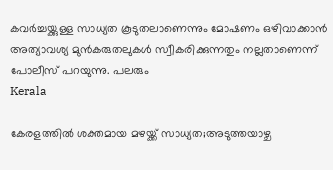കവര്‍ച്ചയ്ക്കുള്ള സാധ്യത കൂടുതലാണെന്നും മോഷണം ഒഴിവാക്കാന്‍ അത്യാവശ്യ മുന്‍കരുതലുകള്‍ സ്വീകരിക്കുന്നതും നല്ലതാണെന്ന് പോലീസ് പറയുന്നു. പലരും
Kerala

കേരളത്തില്‍ ശക്തമായ മഴയ്ക്ക് സാധ്യത;അടുത്തയാഴ്ച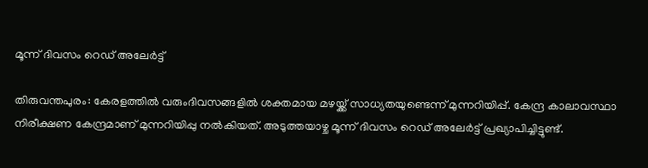മൂന്ന് ദിവസം റെഡ് അലേര്‍ട്ട്

തിരുവന്തപുരം: കേരളത്തില്‍ വരുംദിവസങ്ങളില്‍ ശക്തമായ മഴയ്ക്ക് സാധ്യതയുണ്ടെന്ന് മുന്നറിയിപ്പ്. കേന്ദ്ര കാലാവസ്ഥാ നിരീക്ഷണ കേന്ദ്രമാണ് മുന്നറിയിപ്പു നല്‍കിയത്. അടുത്തയാഴ്ച മൂന്ന് ദിവസം റെഡ് അലേര്‍ട്ട് പ്രഖ്യാപിച്ചിട്ടുണ്ട്.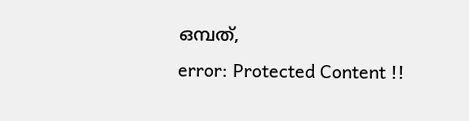ഒമ്പത്,
error: Protected Content !!